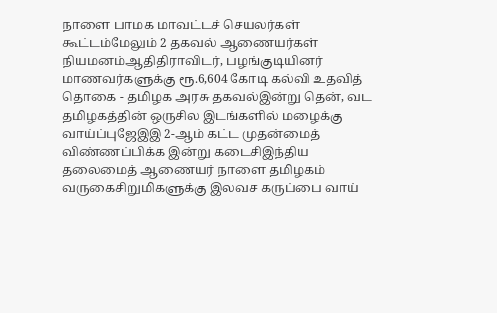நாளை பாமக மாவட்டச் செயலர்கள் கூட்டம்மேலும் 2 தகவல் ஆணையர்கள் நியமனம்ஆதிதிராவிடர், பழங்குடியினர் மாணவர்களுக்கு ரூ.6,604 கோடி கல்வி உதவித் தொகை - தமிழக அரசு தகவல்இன்று தென், வட தமிழகத்தின் ஒருசில இடங்களில் மழைக்கு வாய்ப்புஜேஇஇ 2-ஆம் கட்ட முதன்மைத் விண்ணப்பிக்க இன்று கடைசிஇந்திய தலைமைத் ஆணையர் நாளை தமிழகம் வருகைசிறுமிகளுக்கு இலவச கருப்பை வாய்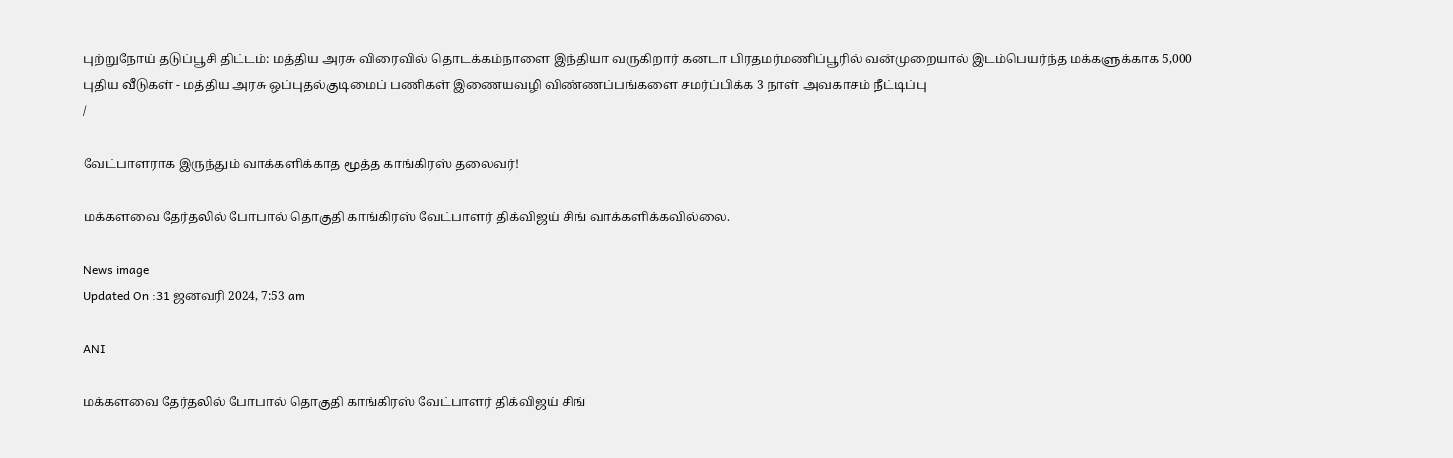புற்றுநோய் தடுப்பூசி திட்டம்: மத்திய அரசு விரைவில் தொடக்கம்நாளை இந்தியா வருகிறார் கனடா பிரதமர்மணிப்பூரில் வன்முறையால் இடம்பெயர்ந்த மக்களுக்காக 5,000 புதிய வீடுகள் - மத்திய அரசு ஒப்புதல்குடிமைப் பணிகள் இணையவழி விண்ணப்பங்களை சமர்ப்பிக்க 3 நாள் அவகாசம் நீட்டிப்பு
/

வேட்பாளராக இருந்தும் வாக்களிக்காத மூத்த காங்கிரஸ் தலைவர்!

மக்களவை தேர்தலில் போபால் தொகுதி காங்கிரஸ் வேட்பாளர் திக்விஜய் சிங் வாக்களிக்கவில்லை.

News image
Updated On :31 ஜனவரி 2024, 7:53 am

ANI

மக்களவை தேர்தலில் போபால் தொகுதி காங்கிரஸ் வேட்பாளர் திக்விஜய் சிங்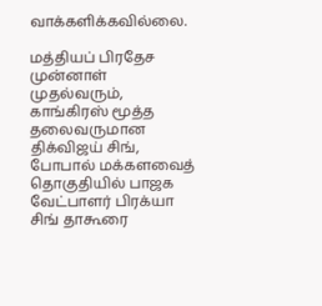வாக்களிக்கவில்லை.

மத்தியப் பிரதேச முன்னாள் முதல்வரும், காங்கிரஸ் மூத்த தலைவருமான திக்விஜய் சிங், போபால் மக்களவைத் தொகுதியில் பாஜக வேட்பாளர் பிரக்யா சிங் தாகூரை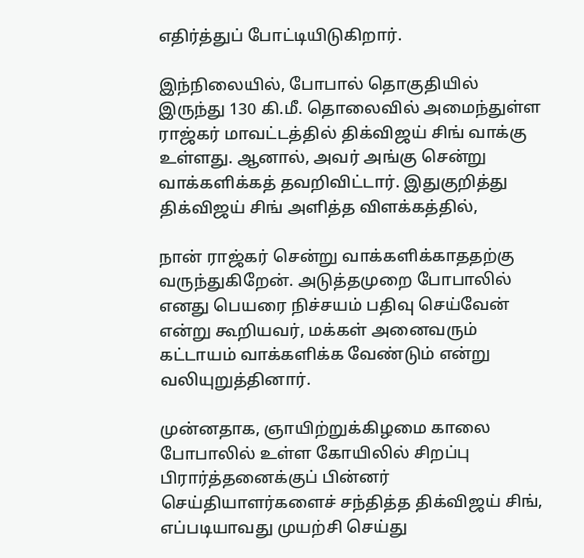எதிர்த்துப் போட்டியிடுகிறார்.

இந்நிலையில், போபால் தொகுதியில் இருந்து 130 கி.மீ. தொலைவில் அமைந்துள்ள ராஜ்கர் மாவட்டத்தில் திக்விஜய் சிங் வாக்கு உள்ளது. ஆனால், அவர் அங்கு சென்று வாக்களிக்கத் தவறிவிட்டார். இதுகுறித்து திக்விஜய் சிங் அளித்த விளக்கத்தில்,

நான் ராஜ்கர் சென்று வாக்களிக்காததற்கு வருந்துகிறேன். அடுத்தமுறை போபாலில் எனது பெயரை நிச்சயம் பதிவு செய்வேன் என்று கூறியவர், மக்கள் அனைவரும் கட்டாயம் வாக்களிக்க வேண்டும் என்று வலியுறுத்தினார்.

முன்னதாக, ஞாயிற்றுக்கிழமை காலை போபாலில் உள்ள கோயிலில் சிறப்பு பிரார்த்தனைக்குப் பின்னர் செய்தியாளர்களைச் சந்தித்த திக்விஜய் சிங், எப்படியாவது முயற்சி செய்து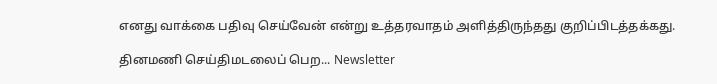எனது வாக்கை பதிவு செய்வேன் என்று உத்தரவாதம் அளித்திருந்தது குறிப்பிடத்தக்கது.

தினமணி செய்திமடலைப் பெற... Newsletter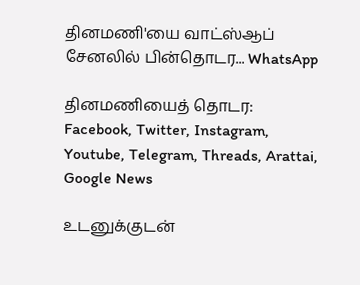தினமணி'யை வாட்ஸ்ஆப் சேனலில் பின்தொடர... WhatsApp

தினமணியைத் தொடர: Facebook, Twitter, Instagram, Youtube, Telegram, Threads, Arattai, Google News

உடனுக்குடன்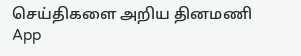செய்திகளை அறிய தினமணி App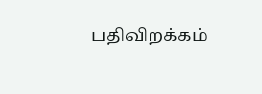பதிவிறக்கம்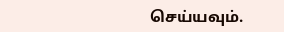செய்யவும்.